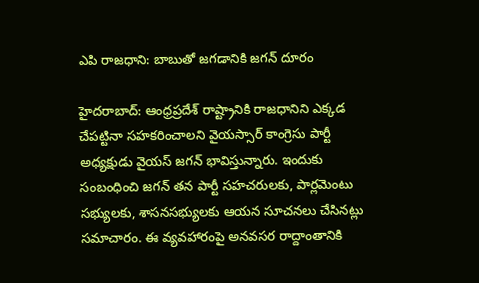ఎపి రాజధాని: బాబుతో జగడానికి జగన్ దూరం

హైదరాబాద్‌: ఆంధ్రప్రదేశ్‌ రాష్ట్రానికి రాజధానిని ఎక్కడ చేపట్టినా సహకరించాలని వైయస్సార్ కాంగ్రెసు పార్టీ అధ్యక్షుడు వైయస్ జగన్ భావిస్తున్నారు. ఇందుకు సంబంధించి జగన్‌ తన పార్టీ సహచరులకు, పార్లమెంటు సభ్యులకు, శాసనసభ్యులకు ఆయన సూచనలు చేసినట్లు సమాచారం. ఈ వ్యవహారంపై అనవసర రాద్దాంతానికి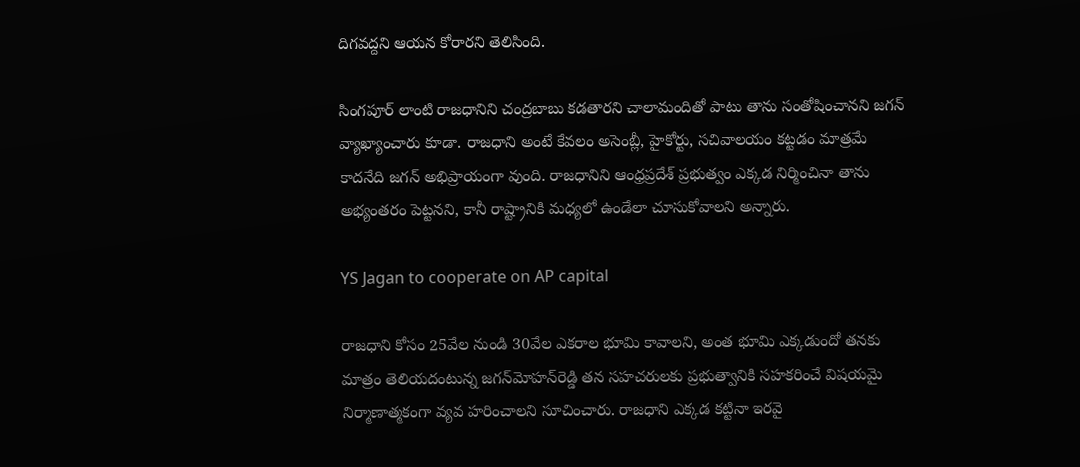దిగవద్దని ఆయన కోరారని తెలిసింది.

సింగపూర్‌ లాంటి రాజధానిని చంద్రబాబు కడతారని చాలామందితో పాటు తాను సంతోషించానని జగన్‌ వ్యాఖ్యాంచారు కూడా. రాజధాని అంటే కేవలం అసెంబ్లీ, హైకోర్టు, సచివాలయం కట్టడం మాత్రమే కాదనేది జగన్‌ అభిప్రాయంగా వుంది. రాజధానిని ఆంధ్రప్రదేశ్‌ ప్రభుత్వం ఎక్కడ నిర్మించినా తాను అభ్యంతరం పెట్టనని, కానీ రాష్ట్రానికి మధ్యలో ఉండేలా చూసుకోవాలని అన్నారు.

YS Jagan to cooperate on AP capital

రాజధాని కోసం 25వేల నుండి 30వేల ఎకరాల భూమి కావాలని, అంత భూమి ఎక్కడుందో తనకు మాత్రం తెలియదంటున్న జగన్‌మోహన్‌రెడ్డి తన సహచరులకు ప్రభుత్వానికి సహకరించే విషయమై నిర్మాణాత్మకంగా వ్యవ హరించాలని సూచించారు. రాజధాని ఎక్కడ కట్టినా ఇరవై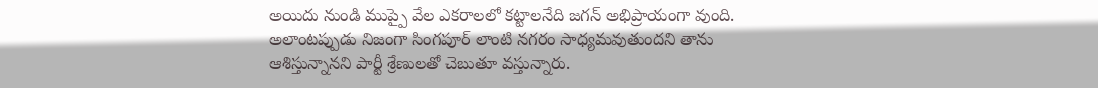అయిదు నుండి ముప్పై వేల ఎకరాలలో కట్టాలనేది జగన్‌ అభిప్రాయంగా వుంది. అలాంటప్పుడు నిజంగా సింగపూర్‌ లాంటి నగరం సాధ్యమవుతుందని తాను ఆశిస్తున్నానని పార్టీ శ్రేణులతో చెబుతూ వస్తున్నారు.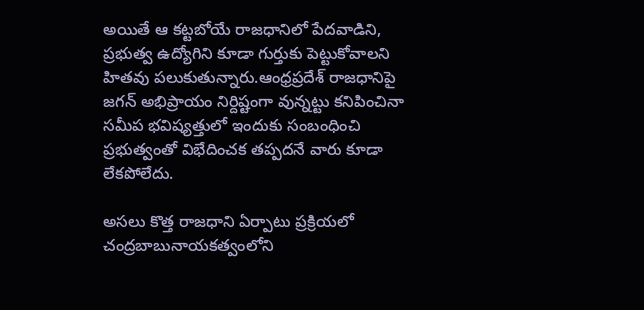అయితే ఆ కట్టబోయే రాజధానిలో పేదవాడిని, ప్రభుత్వ ఉద్యోగిని కూడా గుర్తుకు పెట్టుకోవాలని హితవు పలుకుతున్నారు.ఆంధ్రప్రదేశ్‌ రాజధానిపై జగన్‌ అభిప్రాయం నిర్దిష్టంగా వున్నట్టు కనిపించినా సమీప భవిష్యత్తులో ఇందుకు సంబంధించి ప్రభుత్వంతో విభేదించక తప్పదనే వారు కూడా లేకపోలేదు.

అసలు కొత్త రాజధాని ఏర్పాటు ప్రక్రియలో చంద్రబాబునాయకత్వంలోని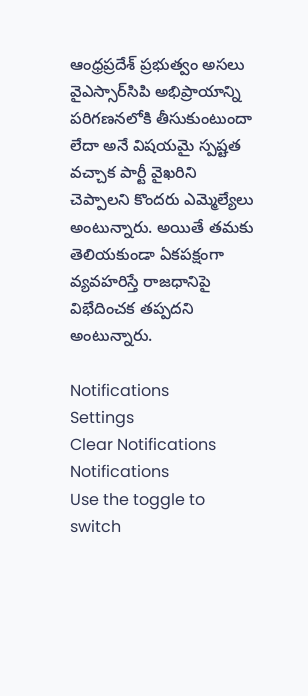ఆంధ్రప్రదేశ్‌ ప్రభుత్వం అసలు వైఎస్సార్‌సిపి అభిప్రాయాన్ని పరిగణనలోకి తీసుకుంటుందా లేదా అనే విషయమై స్పష్టత వచ్చాక పార్టీ వైఖరిని చెప్పాలని కొందరు ఎమ్మెల్యేలు అంటున్నారు. అయితే తమకు తెలియకుండా ఏకపక్షంగా వ్యవహరిస్తే రాజధానిపై విభేదించక తప్పదని అంటున్నారు.

Notifications
Settings
Clear Notifications
Notifications
Use the toggle to switch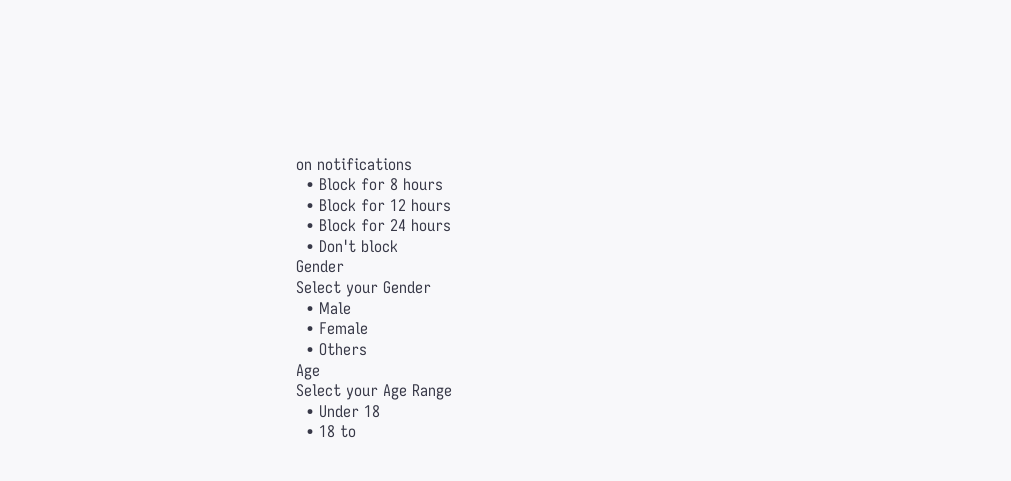on notifications
  • Block for 8 hours
  • Block for 12 hours
  • Block for 24 hours
  • Don't block
Gender
Select your Gender
  • Male
  • Female
  • Others
Age
Select your Age Range
  • Under 18
  • 18 to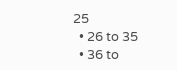25
  • 26 to 35
  • 36 to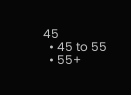45
  • 45 to 55
  • 55+